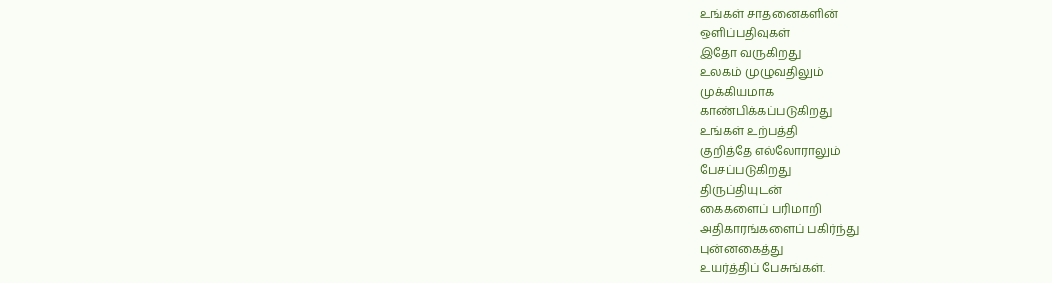உங்கள் சாதனைகளின்
ஒளிப்பதிவுகள்
இதோ வருகிறது
உலகம் முழுவதிலும்
முக்கியமாக
காண்பிக்கப்படுகிறது
உங்கள் உற்பத்தி
குறித்தே எல்லோராலும்
பேசப்படுகிறது
திருப்தியுடன்
கைகளைப் பரிமாறி
அதிகாரங்களைப் பகிர்ந்து
புன்னகைத்து
உயர்த்திப் பேசுங்கள்.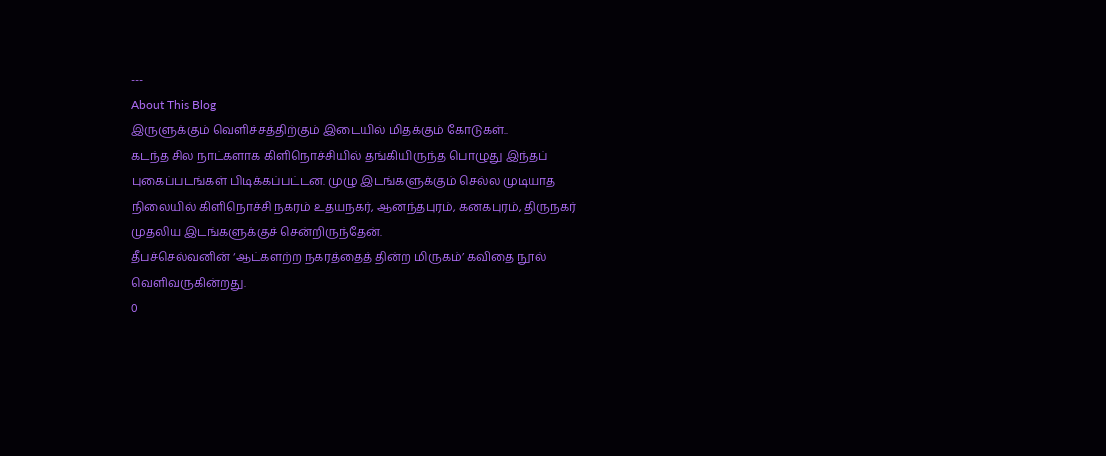---
About This Blog
இருளுக்கும் வெளிச்சத்திற்கும் இடையில் மிதக்கும் கோடுகள்..
கடந்த சில நாட்களாக கிளிநொச்சியில் தங்கியிருந்த பொழுது இந்தப் புகைப்படங்கள் பிடிக்கப்பட்டன. முழு இடங்களுக்கும் செல்ல முடியாத நிலையில் கிளிநொச்சி நகரம் உதயநகர், ஆனந்தபுரம், கனகபுரம், திருநகர் முதலிய இடங்களுக்குச் சென்றிருந்தேன்.
தீபச்செல்வனின் ‘ஆட்களற்ற நகரத்தைத் தின்ற மிருகம்’ கவிதை நூல் வெளிவருகின்றது.
0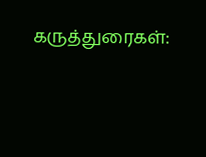கருத்துரைகள்: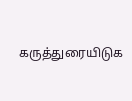கருத்துரையிடுக